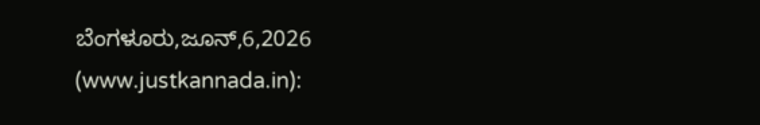ಬೆಂಗಳೂರು,ಜೂನ್,6,2026 (www.justkannada.in):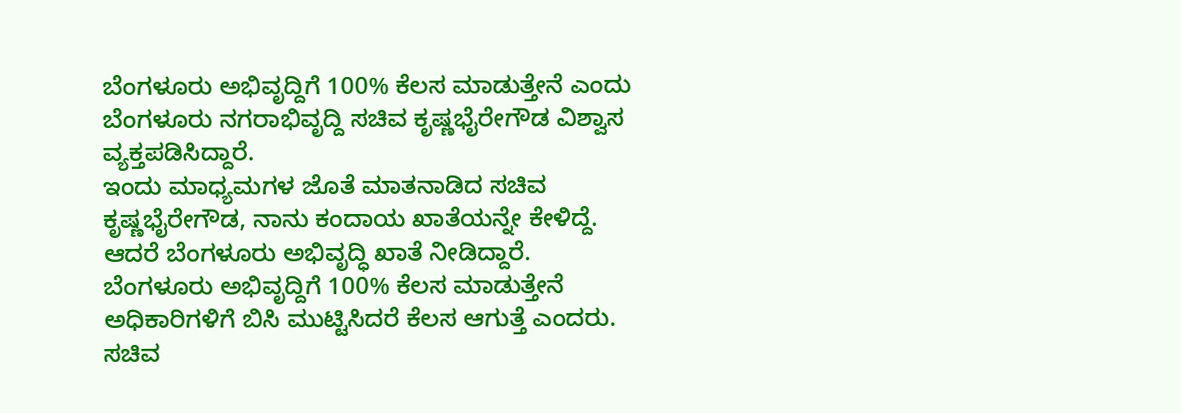ಬೆಂಗಳೂರು ಅಭಿವೃದ್ದಿಗೆ 100% ಕೆಲಸ ಮಾಡುತ್ತೇನೆ ಎಂದು ಬೆಂಗಳೂರು ನಗರಾಭಿವೃದ್ದಿ ಸಚಿವ ಕೃಷ್ಣಭೈರೇಗೌಡ ವಿಶ್ವಾಸ ವ್ಯಕ್ತಪಡಿಸಿದ್ದಾರೆ.
ಇಂದು ಮಾಧ್ಯಮಗಳ ಜೊತೆ ಮಾತನಾಡಿದ ಸಚಿವ ಕೃಷ್ಣಭೈರೇಗೌಡ, ನಾನು ಕಂದಾಯ ಖಾತೆಯನ್ನೇ ಕೇಳಿದ್ದೆ. ಆದರೆ ಬೆಂಗಳೂರು ಅಭಿವೃದ್ಧಿ ಖಾತೆ ನೀಡಿದ್ದಾರೆ. ಬೆಂಗಳೂರು ಅಭಿವೃದ್ದಿಗೆ 100% ಕೆಲಸ ಮಾಡುತ್ತೇನೆ ಅಧಿಕಾರಿಗಳಿಗೆ ಬಿಸಿ ಮುಟ್ಟಿಸಿದರೆ ಕೆಲಸ ಆಗುತ್ತೆ ಎಂದರು.
ಸಚಿವ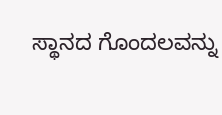ಸ್ಥಾನದ ಗೊಂದಲವನ್ನು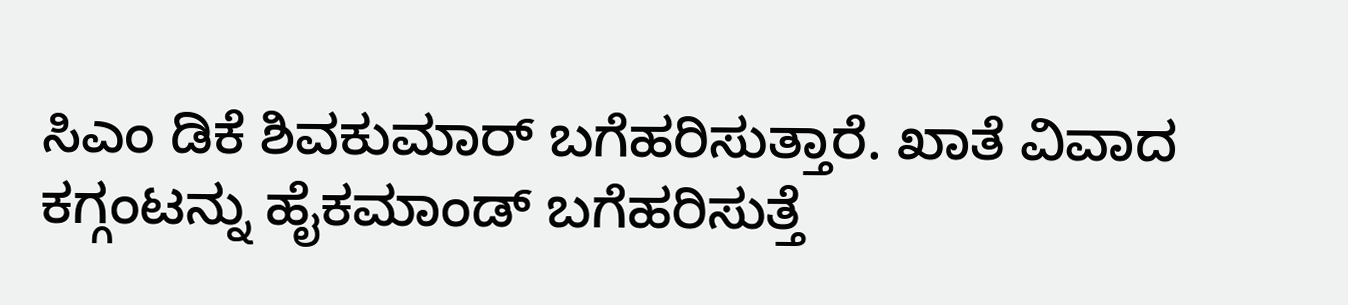ಸಿಎಂ ಡಿಕೆ ಶಿವಕುಮಾರ್ ಬಗೆಹರಿಸುತ್ತಾರೆ. ಖಾತೆ ವಿವಾದ ಕಗ್ಗಂಟನ್ನು ಹೈಕಮಾಂಡ್ ಬಗೆಹರಿಸುತ್ತೆ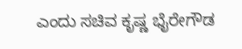ಎಂದು ಸಚಿವ ಕೃಷ್ಣ ಭೈರೇಗೌಡ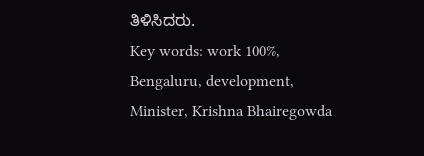ತಿಳಿಸಿದರು.
Key words: work 100%, Bengaluru, development, Minister, Krishna Bhairegowda